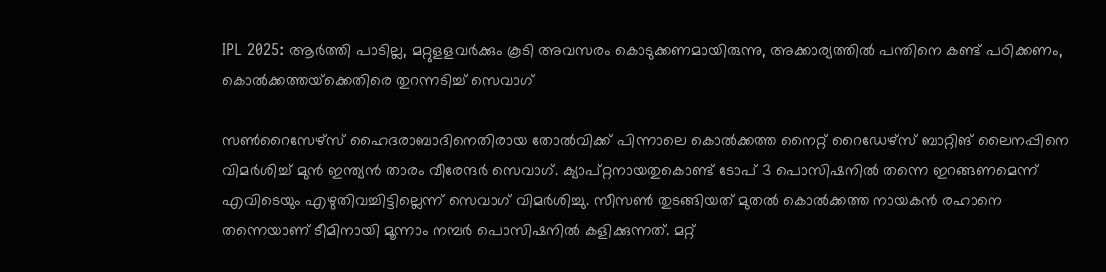IPL 2025: ആര്‍ത്തി പാടില്ല, മറ്റുളളവര്‍ക്കും കൂടി അവസരം കൊടുക്കണമായിരുന്നു, അക്കാര്യത്തില്‍ പന്തിനെ കണ്ട് പഠിക്കണം, കൊല്‍ക്കത്തയ്‌ക്കെതിരെ തുറന്നടിച്ച് സെവാഗ്‌

സണ്‍റൈസേഴ്‌സ് ഹൈദരാബാദിനെതിരായ തോല്‍വിക്ക് പിന്നാലെ കൊല്‍ക്കത്ത നൈറ്റ് റൈഡേഴ്‌സ് ബാറ്റിങ് ലൈനപ്പിനെ വിമര്‍ശിച്ച് മുന്‍ ഇന്ത്യന്‍ താരം വീരേന്ദര്‍ സെവാഗ്. ക്യാപ്റ്റനായതുകൊണ്ട് ടോപ് 3 പൊസിഷനില്‍ തന്നെ ഇറങ്ങണമെന്ന് എവിടെയും എഴുതിവച്ചിട്ടില്ലെന്ന് സെവാഗ് വിമര്‍ശിച്ചു. സീസണ്‍ തുടങ്ങിയത് മുതല്‍ കൊല്‍ക്കത്ത നായകന്‍ രഹാനെ തന്നെയാണ് ടീമിനായി മൂന്നാം നമ്പര്‍ പൊസിഷനില്‍ കളിക്കുന്നത്. മറ്റ്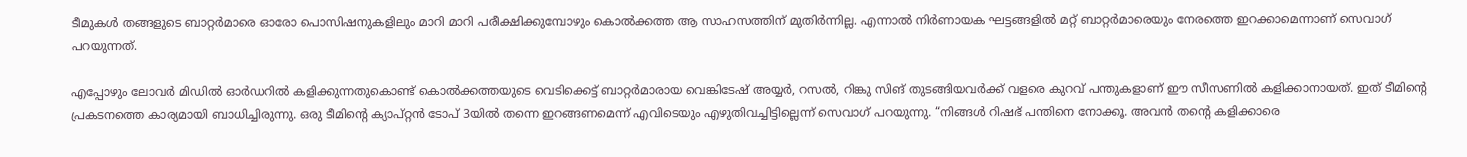ടീമുകള്‍ തങ്ങളുടെ ബാറ്റര്‍മാരെ ഓരോ പൊസിഷനുകളിലും മാറി മാറി പരീക്ഷിക്കുമ്പോഴും കൊല്‍ക്കത്ത ആ സാഹസത്തിന് മുതിര്‍ന്നില്ല. എന്നാല്‍ നിര്‍ണായക ഘട്ടങ്ങളില്‍ മറ്റ് ബാറ്റര്‍മാരെയും നേരത്തെ ഇറക്കാമെന്നാണ് സെവാഗ് പറയുന്നത്.

എപ്പോഴും ലോവര്‍ മിഡില്‍ ഓര്‍ഡറില്‍ കളിക്കുന്നതുകൊണ്ട് കൊല്‍ക്കത്തയുടെ വെടിക്കെട്ട് ബാറ്റര്‍മാരായ വെങ്കിടേഷ് അയ്യര്‍, റസല്‍, റിങ്കു സിങ് തുടങ്ങിയവര്‍ക്ക് വളരെ കുറവ് പന്തുകളാണ് ഈ സീസണില്‍ കളിക്കാനായത്. ഇത് ടീമിന്റെ പ്രകടനത്തെ കാര്യമായി ബാധിച്ചിരുന്നു. ഒരു ടീമിന്റെ ക്യാപ്റ്റന്‍ ടോപ് 3യില്‍ തന്നെ ഇറങ്ങണമെന്ന് എവിടെയും എഴുതിവച്ചിട്ടില്ലെന്ന് സെവാഗ് പറയുന്നു. “നിങ്ങള്‍ റിഷഭ് പന്തിനെ നോക്കൂ. അവന്‍ തന്റെ കളിക്കാരെ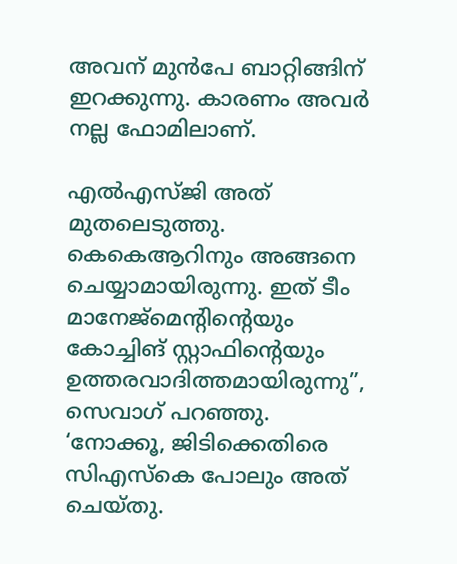അവന് മുന്‍പേ ബാറ്റിങ്ങിന് ഇറക്കുന്നു. കാരണം അവര്‍ നല്ല ഫോമിലാണ്.

എല്‍എസ്ജി അത് മുതലെടുത്തു. കെകെആറിനും അങ്ങനെ ചെയ്യാമായിരുന്നു. ഇത് ടീം മാനേജ്‌മെന്റിന്റെയും കോച്ചിങ് സ്റ്റാഫിന്റെയും ഉത്തരവാദിത്തമായിരുന്നു”, സെവാഗ് പറഞ്ഞു. ‘നോക്കൂ, ജിടിക്കെതിരെ സിഎസ്‌കെ പോലും അത് ചെയ്തു.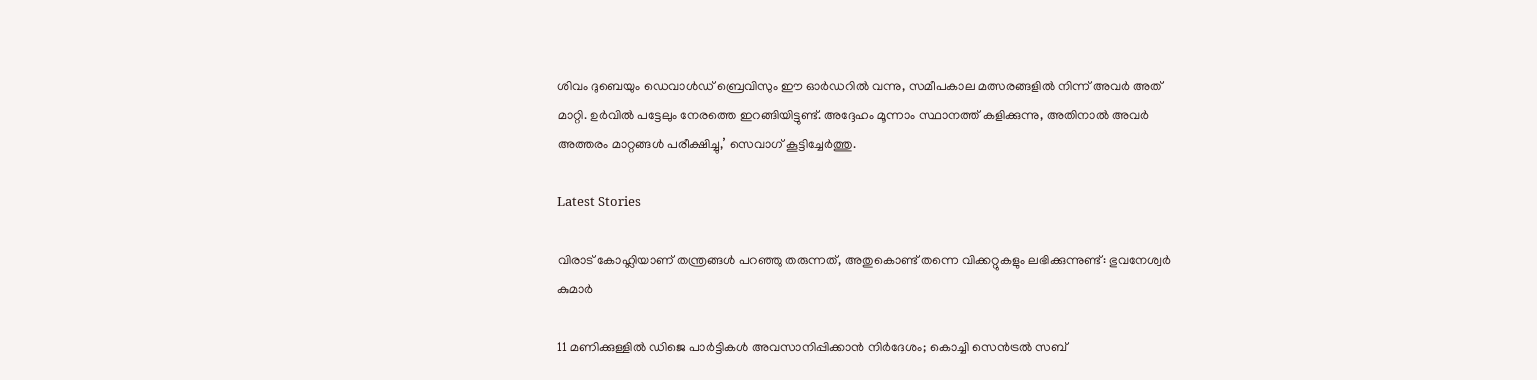ശിവം ദുബെയും ഡെവാള്‍ഡ് ബ്രെവിസും ഈ ഓര്‍ഡറില്‍ വന്നു, സമീപകാല മത്സരങ്ങളില്‍ നിന്ന് അവര്‍ അത് മാറ്റി. ഉര്‍വില്‍ പട്ടേലും നേരത്തെ ഇറങ്ങിയിട്ടുണ്ട്. അദ്ദേഹം മൂന്നാം സ്ഥാനത്ത് കളിക്കുന്നു, അതിനാല്‍ അവര്‍ അത്തരം മാറ്റങ്ങള്‍ പരീക്ഷിച്ചു,’ സെവാഗ് കൂട്ടിച്ചേര്‍ത്തു.

Latest Stories

വിരാട് കോഹ്ലിയാണ് തന്ത്രങ്ങൾ പറഞ്ഞു തരുന്നത്, അതുകൊണ്ട് തന്നെ വിക്കറ്റുകളും ലഭിക്കുന്നുണ്ട്: ഭുവനേശ്വർ കുമാർ

11 മണിക്കുള്ളിൽ ഡിജെ പാർട്ടികൾ അവസാനിപ്പിക്കാൻ നിർദേശം; കൊച്ചി സെന്‍ട്രല്‍ സബ്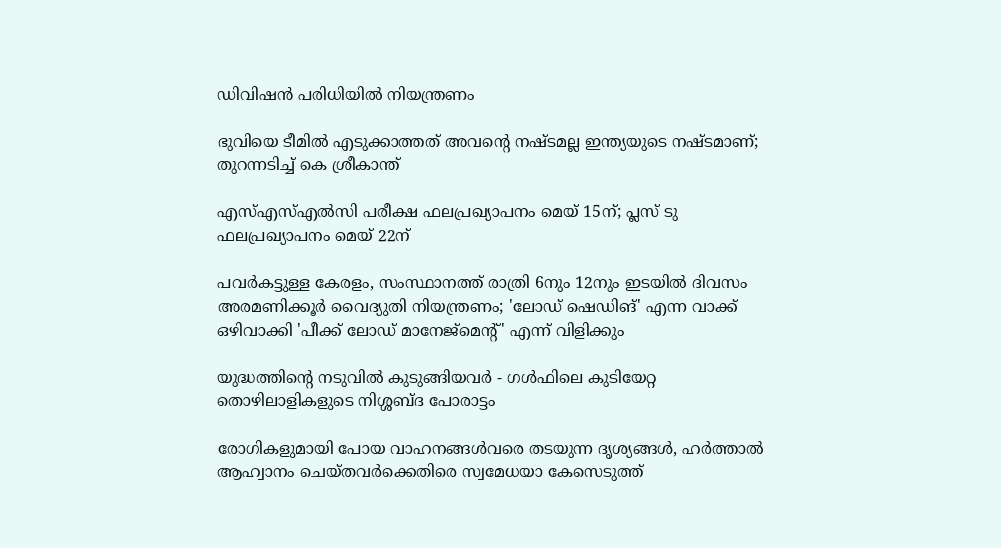ഡിവിഷന്‍ പരിധിയില്‍ നിയന്ത്രണം

ഭുവിയെ ടീമിൽ എടുക്കാത്തത് അവന്റെ നഷ്ടമല്ല ഇന്ത്യയുടെ നഷ്ടമാണ്; തുറന്നടിച്ച് കെ ശ്രീകാന്ത്

എസ്എസ്എല്‍സി പരീക്ഷ ഫലപ്രഖ്യാപനം മെയ് 15ന്; പ്ലസ് ടു ഫലപ്രഖ്യാപനം മെയ് 22ന്

പവര്‍കട്ടുള്ള കേരളം, സംസ്ഥാനത്ത് രാത്രി 6നും 12നും ഇടയില്‍ ദിവസം അരമണിക്കൂര്‍ വൈദ്യുതി നിയന്ത്രണം; 'ലോഡ് ഷെഡിങ്' എന്ന വാക്ക് ഒഴിവാക്കി 'പീക്ക് ലോഡ് മാനേജ്‌മെന്റ്' എന്ന് വിളിക്കും

യുദ്ധത്തിന്റെ നടുവിൽ കുടുങ്ങിയവർ - ഗൾഫിലെ കുടിയേറ്റ തൊഴിലാളികളുടെ നിശ്ശബ്ദ പോരാട്ടം

രോഗികളുമായി പോയ വാഹനങ്ങള്‍വരെ തടയുന്ന ദൃശ്യങ്ങള്‍, ഹര്‍ത്താല്‍ ആഹ്വാനം ചെയ്തവര്‍ക്കെതിരെ സ്വമേധയാ കേസെടുത്ത്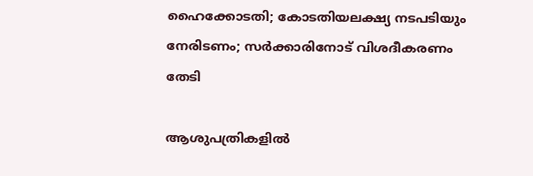ഹൈക്കോടതി; കോടതിയലക്ഷ്യ നടപടിയും നേരിടണം; സര്‍ക്കാരിനോട് വിശദീകരണം തേടി

ആശുപത്രികളില്‍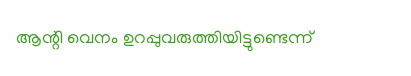ആന്റി വെനം ഉറപ്പുവരുത്തിയിട്ടുണ്ടെന്ന്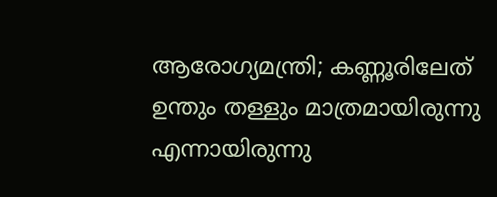ആരോഗ്യമന്ത്രി; കണ്ണൂരിലേത് ഉന്തും തള്ളും മാത്രമായിരുന്നു എന്നായിരുന്നു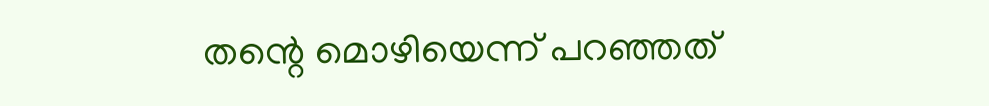തന്റെ മൊഴിയെന്ന് പറഞ്ഞത്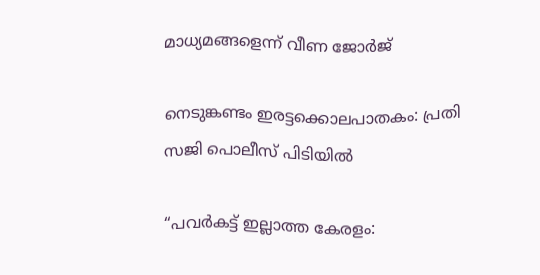മാധ്യമങ്ങളെന്ന് വീണ ജോര്‍ജ്

നെടുങ്കണ്ടം ഇരട്ടക്കൊലപാതകം: പ്രതി സജി പൊലീസ് പിടിയില്‍

“പവർകട്ട് ഇല്ലാത്ത കേരളം: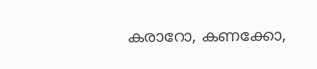കരാറോ, കണക്കോ,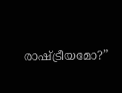രാഷ്ട്രീയമോ?”